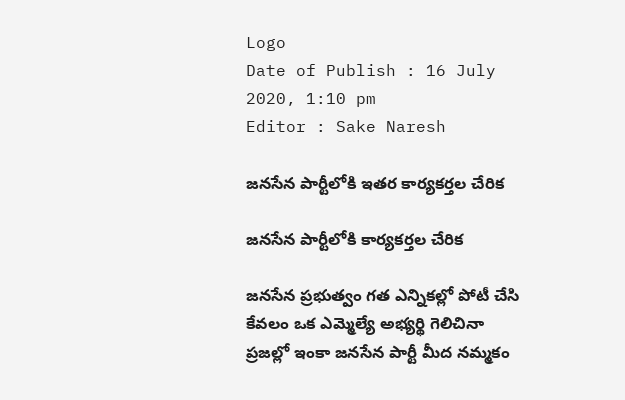Logo
Date of Publish : 16 July 2020, 1:10 pm
Editor : Sake Naresh

జనసేన పార్టీలోకి ఇతర కార్యకర్తల చేరిక

జనసేన పార్టీలోకి కార్యకర్తల చేరిక

జనసేన ప్రభుత్వం గత ఎన్నికల్లో పోటీ చేసి కేవలం ఒక ఎమ్మెల్యే అభ్యర్థి గెలిచినా ప్రజల్లో ఇంకా జనసేన పార్టీ మీద నమ్మకం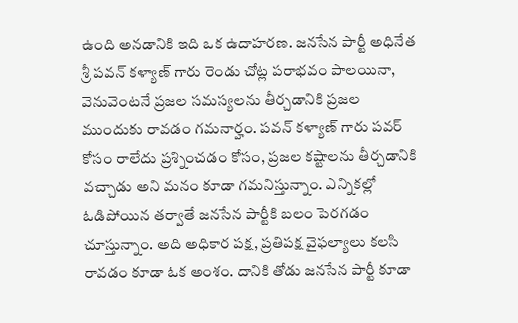ఉంది అనడానికి ఇది ఒక ఉదాహరణ. జనసేన పార్టీ అధినేత శ్రీ పవన్ కళ్యాణ్ గారు రెండు చోట్ల పరాభవం పాలయినా, వెనువెంటనే ప్రజల సమస్యలను తీర్చడానికి ప్రజల ముందుకు రావడం గమనార్హం. పవన్ కళ్యాణ్ గారు పవర్ కోసం రాలేదు ప్రశ్నించడం కోసం, ప్రజల కష్టాలను తీర్చడానికి వచ్చాడు అని మనం కూడా గమనిస్తున్నాం. ఎన్నికల్లో ఓడిపోయిన తర్వాతే జనసేన పార్టీకి బలం పెరగడం చూస్తున్నాం. అది అధికార పక్ష, ప్రతిపక్ష వైఫల్యాలు కలసి రావడం కూడా ఓక అంశం. దానికి తోడు జనసేన పార్టీ కూడా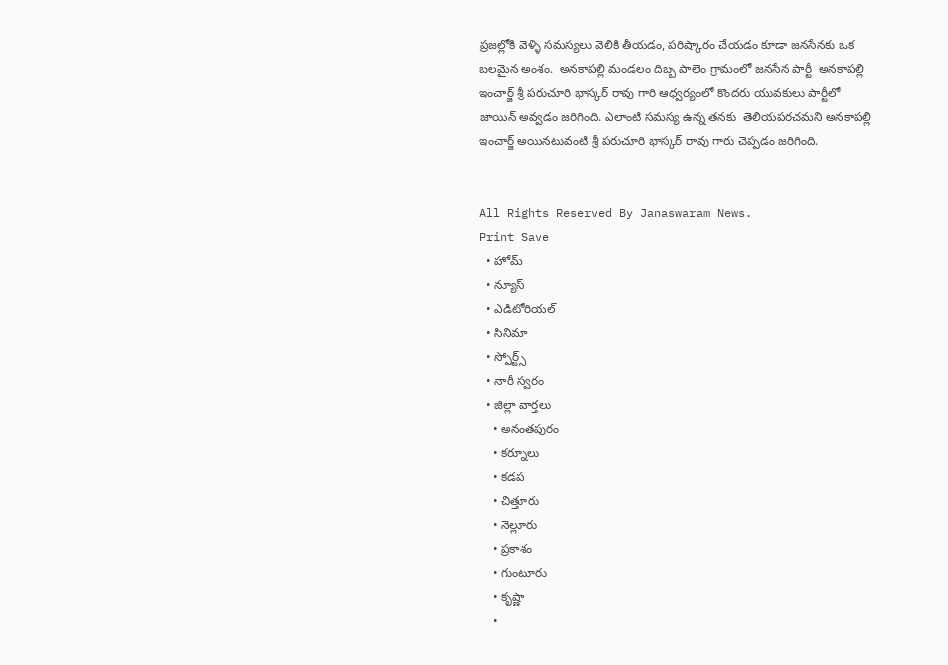ప్రజల్లోకి వెళ్ళి సమస్యలు వెలికి తీయడం, పరిష్కారం చేయడం కూడా జనసేనకు ఒక బలమైన అంశం.  అనకాపల్లి మండలం దిబ్బ పాలెం గ్రామంలో జనసేన పార్టీ  అనకాపల్లి ఇంచార్జ్ శ్రీ పరుచూరి భాస్కర్ రావు గారి ఆధ్వర్యంలో కొందరు యువకులు పార్టీలో జాయిన్ అవ్వడం జరిగింది. ఎలాంటి సమస్య ఉన్న తనకు  తెలియపరచమని అనకాపల్లి ఇంచార్జ్ అయినటువంటి శ్రీ పరుచూరి భాస్కర్ రావు గారు చెప్పడం జరిగింది.


All Rights Reserved By Janaswaram News.
Print Save
  • హోమ్
  • న్యూస్
  • ఎడిటోరియల్
  • సినిమా
  • స్పోర్ట్స్
  • నారీ స్వరం
  • జిల్లా వార్తలు
    • అనంతపురం
    • కర్నూలు
    • కడప
    • చిత్తూరు
    • నెల్లూరు
    • ప్రకాశం
    • గుంటూరు
    • కృష్ణా
    •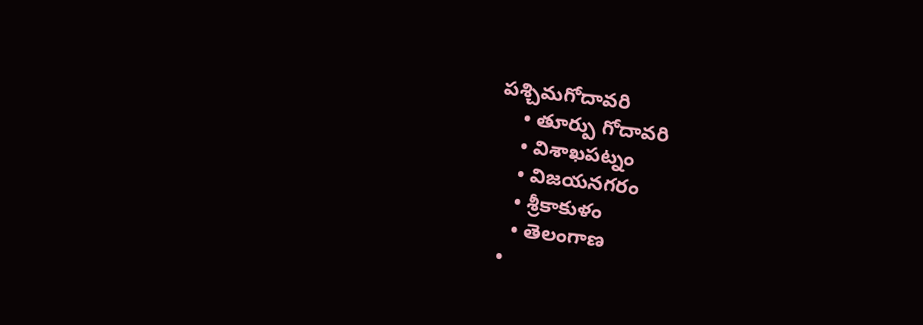పశ్చిమగోదావరి
    • తూర్పు గోదావరి
    • విశాఖపట్నం
    • విజయనగరం
    • శ్రీకాకుళం
    • తెలంగాణ
  •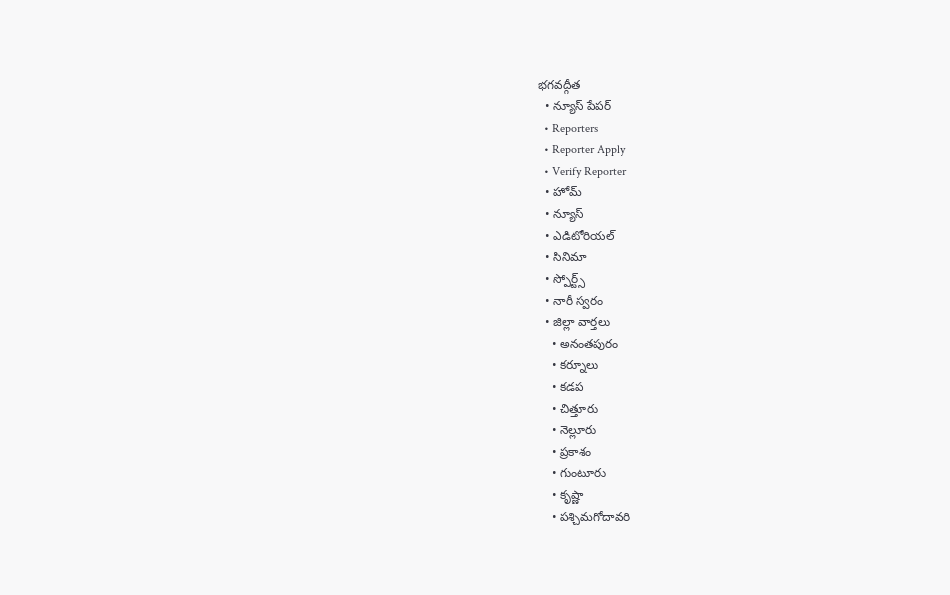భగవద్గీత
  • న్యూస్ పేపర్
  • Reporters
  • Reporter Apply
  • Verify Reporter
  • హోమ్
  • న్యూస్
  • ఎడిటోరియల్
  • సినిమా
  • స్పోర్ట్స్
  • నారీ స్వరం
  • జిల్లా వార్తలు
    • అనంతపురం
    • కర్నూలు
    • కడప
    • చిత్తూరు
    • నెల్లూరు
    • ప్రకాశం
    • గుంటూరు
    • కృష్ణా
    • పశ్చిమగోదావరి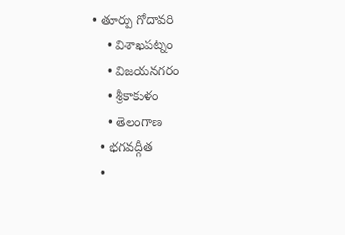• తూర్పు గోదావరి
    • విశాఖపట్నం
    • విజయనగరం
    • శ్రీకాకుళం
    • తెలంగాణ
  • భగవద్గీత
  •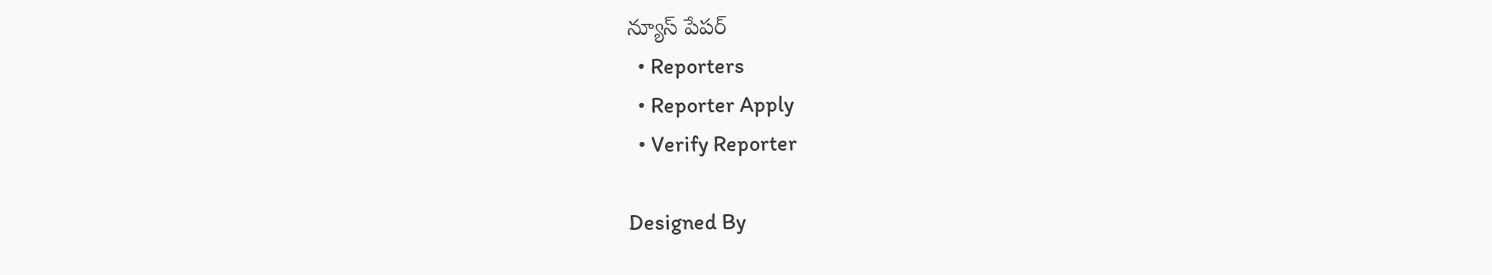న్యూస్ పేపర్
  • Reporters
  • Reporter Apply
  • Verify Reporter

Designed By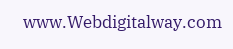www.Webdigitalway.com